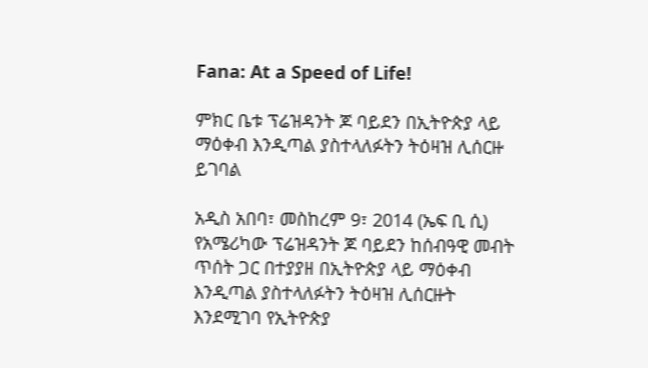Fana: At a Speed of Life!

ምክር ቤቱ ፕሬዝዳንት ጆ ባይደን በኢትዮጵያ ላይ ማዕቀብ እንዲጣል ያስተላለፉትን ትዕዛዝ ሊሰርዙ ይገባል

አዲስ አበባ፣ መስከረም 9፣ 2014 (ኤፍ ቢ ሲ) የአሜሪካው ፕሬዝዳንት ጆ ባይደን ከሰብዓዊ መብት ጥሰት ጋር በተያያዘ በኢትዮጵያ ላይ ማዕቀብ እንዲጣል ያስተላለፉትን ትዕዛዝ ሊሰርዙት እንደሚገባ የኢትዮጵያ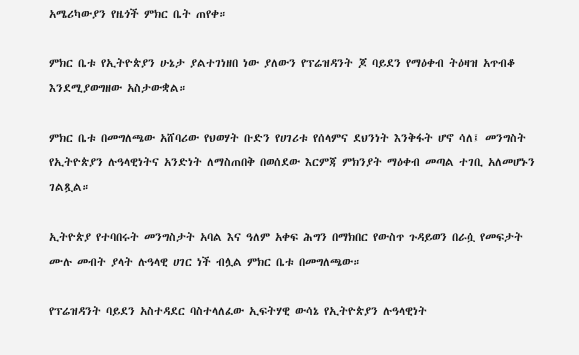አሜሪካውያን የዜጎች ምክር ቤት ጠየቀ።

ምክር ቤቱ የኢትዮጵያን ሁኔታ ያልተገነዘበ ነው ያለውን የፕሬዝዳንት ጆ ባይደን የማዕቀብ ትዕዛዝ አጥብቆ እንደሚያወግዘው አስታውቋል።

ምክር ቤቱ በመግለጫው አሸባሪው የህወሃት ቡድን የሀገሪቱ የሰላምና ደህንነት እንቅፋት ሆኖ ሳለ፤ መንግስት የኢትዮጵያን ሉዓላዊነትና አንድነት ለማስጠበቅ በወሰደው እርምጃ ምክንያት ማዕቀብ መጣል ተገቢ አለመሆኑን ገልጿል።

ኢትዮጵያ የተባበሩት መንግስታት አባል እና ዓለም አቀፍ ሕግን በማክበር የውስጥ ጉዳይወን በራሷ የመፍታት ሙሉ መብት ያላት ሉዓላዊ ሀገር ነች ብሏል ምክር ቤቱ በመግለጫው።

የፕሬዝዳንት ባይደን አስተዳደር ባስተላለፈው ኢፍትሃዊ ውሳኔ የኢትዮጵያን ሉዓላዊነት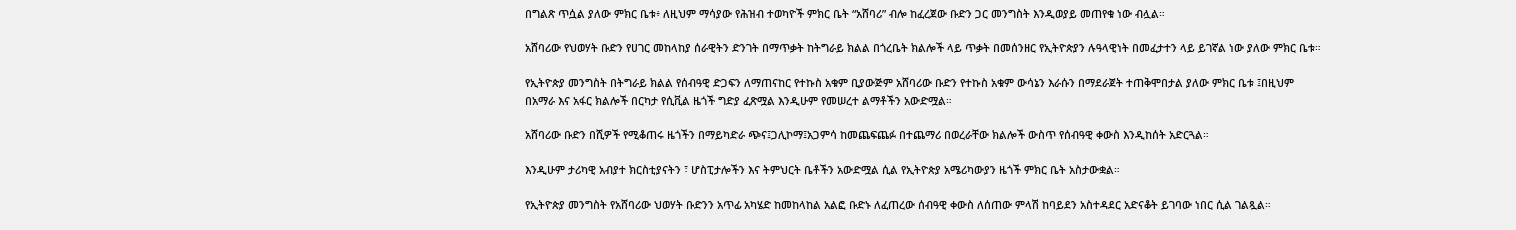በግልጽ ጥሷል ያለው ምክር ቤቱ፥ ለዚህም ማሳያው የሕዝብ ተወካዮች ምክር ቤት “አሸባሪ” ብሎ ከፈረጀው ቡድን ጋር መንግስት እንዲወያይ መጠየቁ ነው ብሏል።

አሸባሪው የህወሃት ቡድን የሀገር መከላከያ ሰራዊትን ድንገት በማጥቃት ከትግራይ ክልል በጎረቤት ክልሎች ላይ ጥቃት በመሰንዘር የኢትዮጵያን ሉዓላዊነት በመፈታተን ላይ ይገኛል ነው ያለው ምክር ቤቱ።

የኢትዮጵያ መንግስት በትግራይ ክልል የሰብዓዊ ድጋፍን ለማጠናከር የተኩስ አቁም ቢያውጅም አሸባሪው ቡድን የተኩስ አቁም ውሳኔን እራሱን በማደራጀት ተጠቅሞበታል ያለው ምክር ቤቱ ፤በዚህም በአማራ እና አፋር ክልሎች በርካታ የሲቪል ዜጎች ግድያ ፈጽሟል እንዲሁም የመሠረተ ልማቶችን አውድሟል።

አሸባሪው ቡድን በሺዎች የሚቆጠሩ ዜጎችን በማይካድራ ጭና፤ጋሊኮማ፤አጋምሳ ከመጨፍጨፉ በተጨማሪ በወረራቸው ክልሎች ውስጥ የሰብዓዊ ቀውስ እንዲከሰት አድርጓል።

እንዲሁም ታሪካዊ አብያተ ክርስቲያናትን ፣ ሆስፒታሎችን እና ትምህርት ቤቶችን አውድሟል ሲል የኢትዮጵያ አሜሪካውያን ዜጎች ምክር ቤት አስታውቋል።

የኢትዮጵያ መንግስት የአሸባሪው ህወሃት ቡድንን አጥፊ አካሄድ ከመከላከል አልፎ ቡድኑ ለፈጠረው ሰብዓዊ ቀውስ ለሰጠው ምላሽ ከባይደን አስተዳደር አድናቆት ይገባው ነበር ሲል ገልጿል።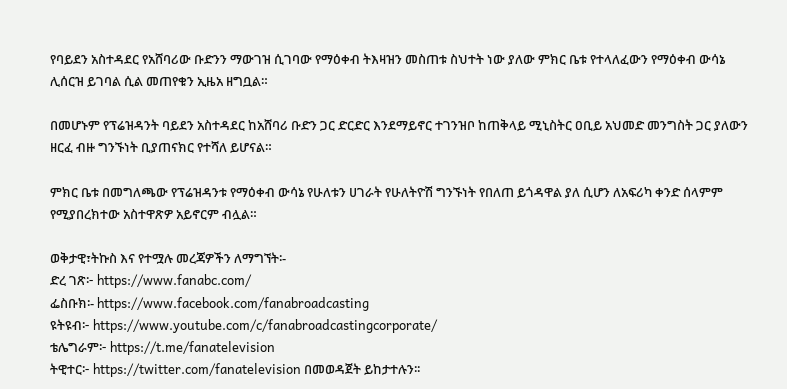የባይደን አስተዳደር የአሸባሪው ቡድንን ማውገዝ ሲገባው የማዕቀብ ትእዛዝን መስጠቱ ስህተት ነው ያለው ምክር ቤቱ የተላለፈውን የማዕቀብ ውሳኔ ሊሰርዝ ይገባል ሲል መጠየቁን ኢዜአ ዘግቧል።

በመሆኑም የፕሬዝዳንት ባይደን አስተዳደር ከአሸባሪ ቡድን ጋር ድርድር እንደማይኖር ተገንዝቦ ከጠቅላይ ሚኒስትር ዐቢይ አህመድ መንግስት ጋር ያለውን ዘርፈ ብዙ ግንኙነት ቢያጠናክር የተሻለ ይሆናል።

ምክር ቤቱ በመግለጫው የፕሬዝዳንቱ የማዕቀብ ውሳኔ የሁለቱን ሀገራት የሁለትዮሽ ግንኙነት የበለጠ ይጎዳዋል ያለ ሲሆን ለአፍሪካ ቀንድ ሰላምም የሚያበረክተው አስተዋጽዎ አይኖርም ብሏል።

ወቅታዊ፣ትኩስ እና የተሟሉ መረጃዎችን ለማግኘት፡-
ድረ ገጽ፦ https://www.fanabc.com/
ፌስቡክ፡- https://www.facebook.com/fanabroadcasting
ዩትዩብ፦ https://www.youtube.com/c/fanabroadcastingcorporate/
ቴሌግራም፦ https://t.me/fanatelevision
ትዊተር፦ https://twitter.com/fanatelevision በመወዳጀት ይከታተሉን፡፡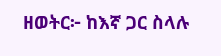ዘወትር፦ ከእኛ ጋር ስላሉ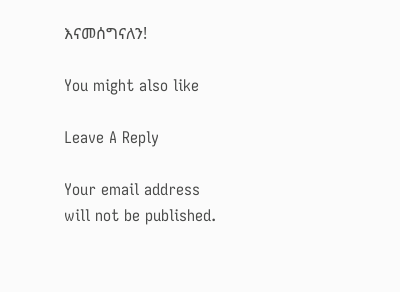እናመሰግናለን!

You might also like

Leave A Reply

Your email address will not be published.